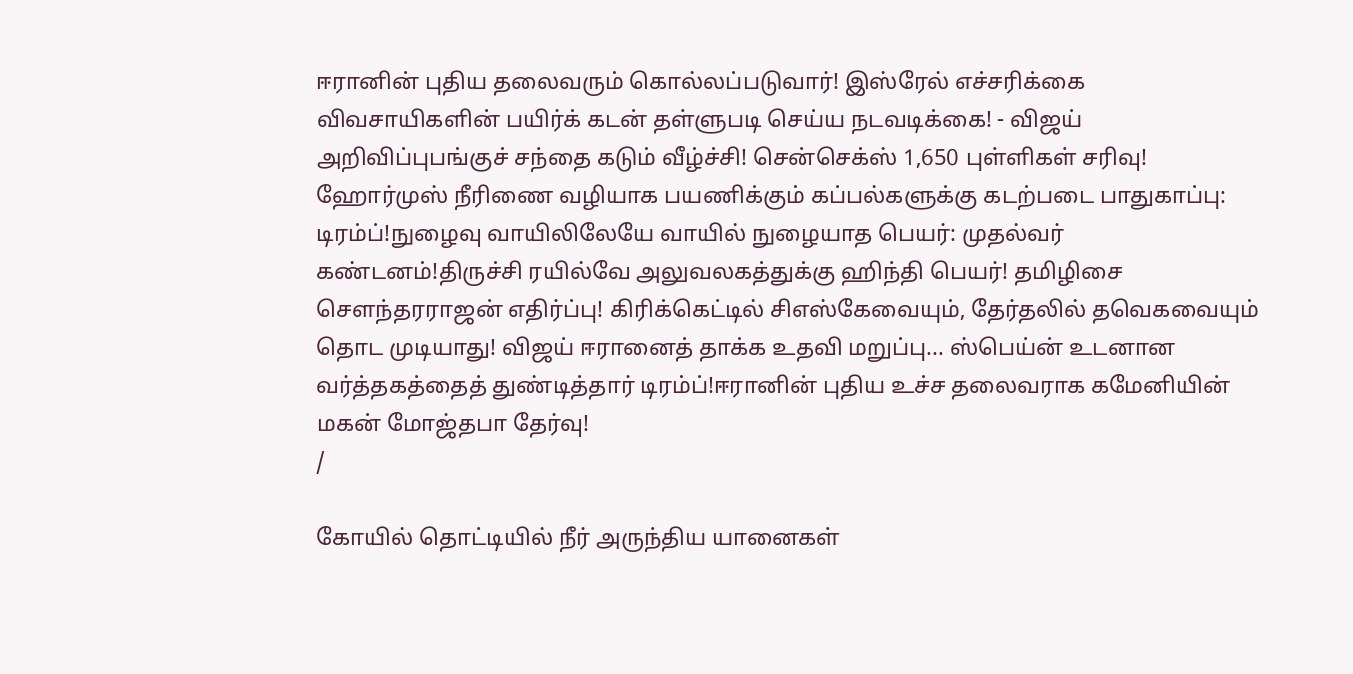ஈரானின் புதிய தலைவரும் கொல்லப்படுவார்! இஸ்ரேல் எச்சரிக்கை விவசாயிகளின் பயிர்க் கடன் தள்ளுபடி செய்ய நடவடிக்கை! - விஜய் அறிவிப்புபங்குச் சந்தை கடும் வீழ்ச்சி! சென்செக்ஸ் 1,650 புள்ளிகள் சரிவு! ஹோர்முஸ் நீரிணை வழியாக பயணிக்கும் கப்பல்களுக்கு கடற்படை பாதுகாப்பு: டிரம்ப்!நுழைவு வாயிலிலேயே வாயில் நுழையாத பெயர்: முதல்வர் கண்டனம்!திருச்சி ரயில்வே அலுவலகத்துக்கு ஹிந்தி பெயர்! தமிழிசை செளந்தரராஜன் எதிர்ப்பு! கிரிக்கெட்டில் சிஎஸ்கேவையும், தேர்தலில் தவெகவையும் தொட முடியாது! விஜய் ஈரானைத் தாக்க உதவி மறுப்பு... ஸ்பெய்ன் உடனான வர்த்தகத்தைத் துண்டித்தார் டிரம்ப்!ஈரானின் புதிய உச்ச தலைவராக கமேனியின் மகன் மோஜ்தபா தேர்வு!
/

கோயில் தொட்டியில் நீர் அருந்திய யானைகள்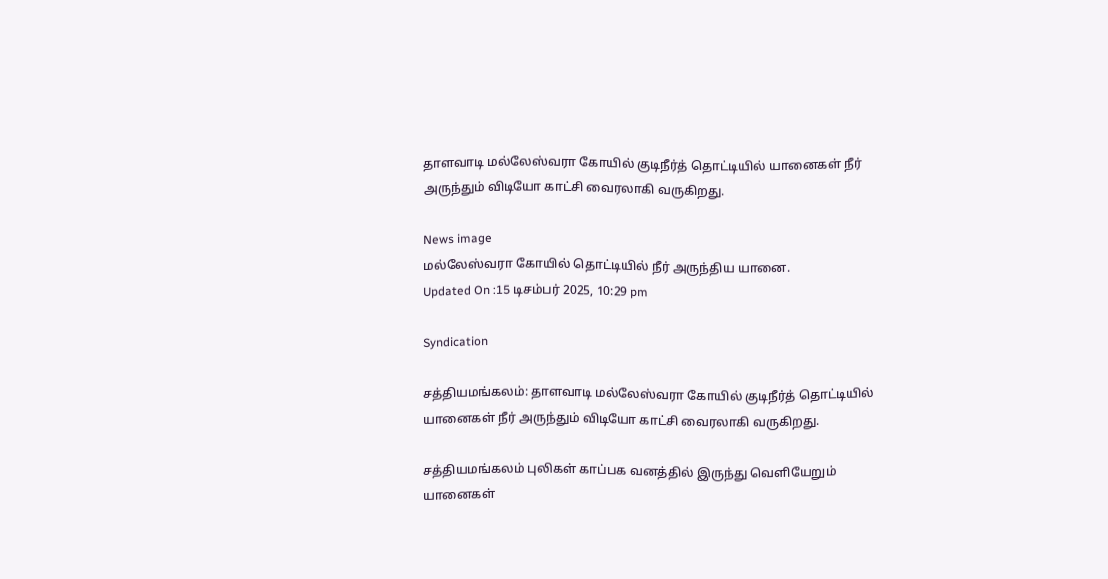தாளவாடி மல்லேஸ்வரா கோயில் குடிநீர்த் தொட்டியில் யானைகள் நீர் அருந்தும் விடியோ காட்சி வைரலாகி வருகிறது.

News image
மல்லேஸ்வரா கோயில் தொட்டியில் நீர் அருந்திய யானை.
Updated On :15 டிசம்பர் 2025, 10:29 pm

Syndication

சத்தியமங்கலம்: தாளவாடி மல்லேஸ்வரா கோயில் குடிநீர்த் தொட்டியில் யானைகள் நீர் அருந்தும் விடியோ காட்சி வைரலாகி வருகிறது.

சத்தியமங்கலம் புலிகள் காப்பக வனத்தில் இருந்து வெளியேறும் யானைகள்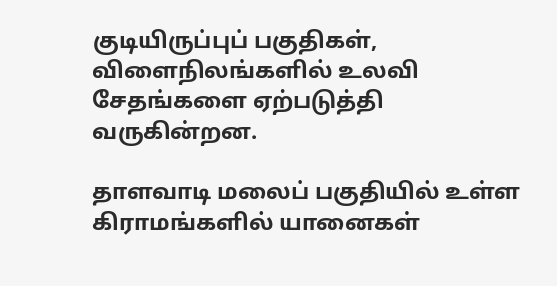குடியிருப்புப் பகுதிகள், விளைநிலங்களில் உலவி சேதங்களை ஏற்படுத்தி வருகின்றன.

தாளவாடி மலைப் பகுதியில் உள்ள கிராமங்களில் யானைகள்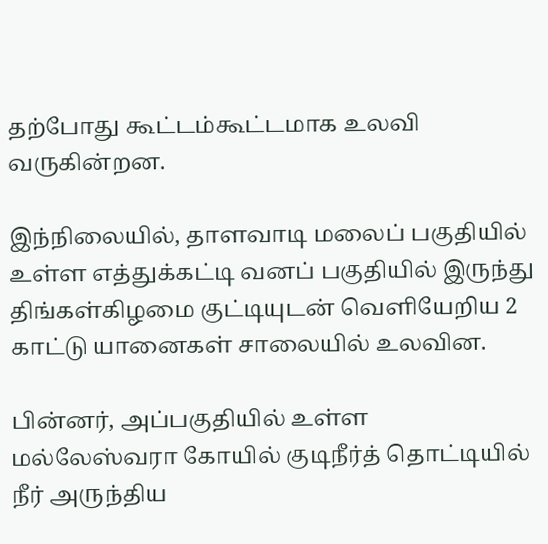தற்போது கூட்டம்கூட்டமாக உலவி வருகின்றன.

இந்நிலையில், தாளவாடி மலைப் பகுதியில் உள்ள எத்துக்கட்டி வனப் பகுதியில் இருந்து திங்கள்கிழமை குட்டியுடன் வெளியேறிய 2 காட்டு யானைகள் சாலையில் உலவின.

பின்னர், அப்பகுதியில் உள்ள மல்லேஸ்வரா கோயில் குடிநீர்த் தொட்டியில் நீர் அருந்திய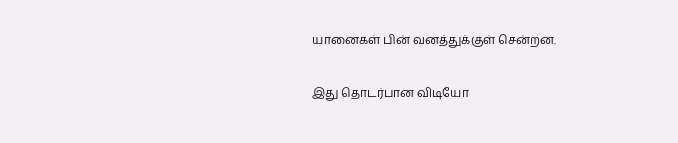யானைகள் பின் வனத்துக்குள் சென்றன.

இது தொடர்பான விடியோ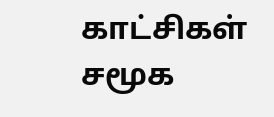காட்சிகள் சமூக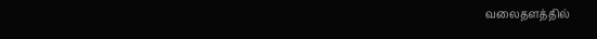வலைதளத்தில்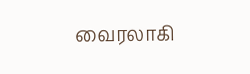வைரலாகி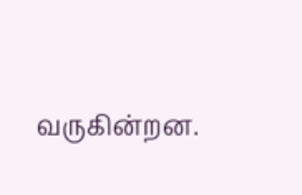வருகின்றன.